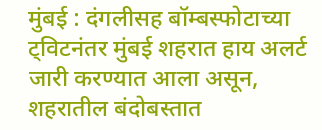मुंबई : दंगलीसह बॉम्बस्फोटाच्या ट्विटनंतर मुंबई शहरात हाय अलर्ट जारी करण्यात आला असून, शहरातील बंदोबस्तात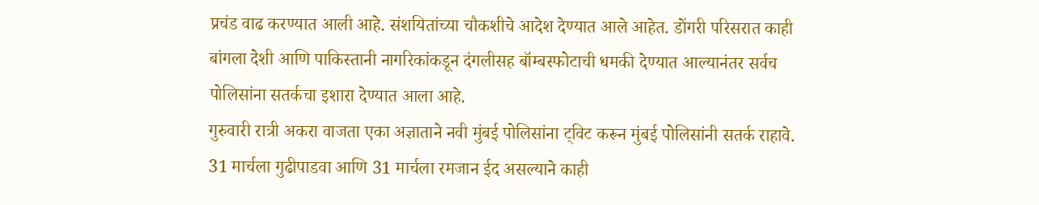प्रचंड वाढ करण्यात आली आहे. संशयितांच्या चौकशीचे आदेश देण्यात आले आहेत. डोंगरी परिसरात काही बांगला देशी आणि पाकिस्तानी नागरिकांकडून दंगलीसह बॉम्बस्फोटाची धमकी देण्यात आल्यानंतर सर्वच पोलिसांना सतर्कचा इशारा देण्यात आला आहे.
गुरुवारी रात्री अकरा वाजता एका अज्ञाताने नवी मुंबई पोलिसांना ट्विट करून मुंबई पोलिसांनी सतर्क राहावे. 31 मार्चला गुढीपाडवा आणि 31 मार्चला रमजान ईद असल्याने काही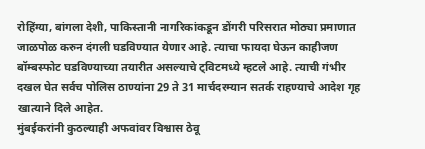रोहिंग्या, बांगला देशी, पाकिस्तानी नागरिकांकडून डोंगरी परिसरात मोठ्या प्रमाणात जाळपोळ करुन दंगली घडविण्यात येणार आहे. त्याचा फायदा घेऊन काहीजण बॉम्बस्फोट घडविण्याच्या तयारीत असल्याचे ट्विटमध्ये म्हटले आहे. त्याची गंभीर दखल घेत सर्वच पोलिस ठाण्यांना 29 ते 31 मार्चदरम्यान सतर्क राहण्याचे आदेश गृह खात्याने दिले आहेत.
मुंबईकरांनी कुठल्याही अफवांवर विश्वास ठेवू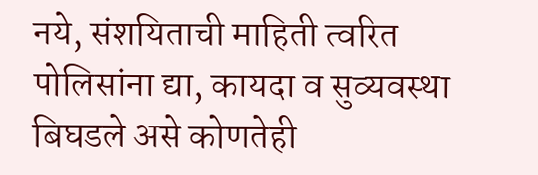नये, संशयिताची माहिती त्वरित पोलिसांना द्या, कायदा व सुव्यवस्था बिघडले असे कोणतेही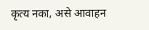कृत्य नका, असे आवाहन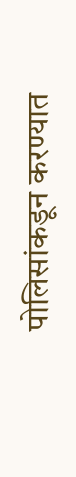पोलिसांकडून करण्यात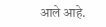आले आहे.